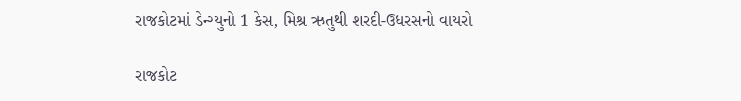રાજકોટમાં ડેન્ગ્યુનો 1 કેસ, મિશ્ર ઋતુથી શરદી-ઉધરસનો વાયરો

રાજકોટ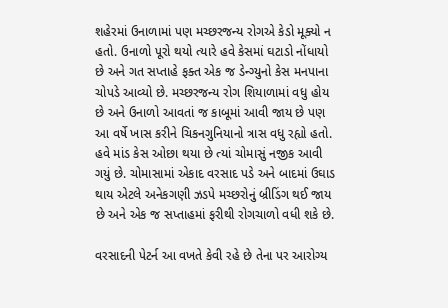શહેરમાં ઉનાળામાં પણ મચ્છરજન્ય રોગએ કેડો મૂક્યો ન હતો. ઉનાળો પૂરો થયો ત્યારે હવે કેસમાં ઘટાડો નોંધાયો છે અને ગત સપ્તાહે ફક્ત એક જ ડેન્ગ્યુનો કેસ મનપાના ચોપડે આવ્યો છે. મચ્છરજન્ય રોગ શિયાળામાં વધુ હોય છે અને ઉનાળો આવતાં જ કાબૂમાં આવી જાય છે પણ આ વર્ષે ખાસ કરીને ચિકનગુનિયાનો ત્રાસ વધુ રહ્યો હતો. હવે માંડ કેસ ઓછા થયા છે ત્યાં ચોમાસું નજીક આવી ગયું છે. ચોમાસામાં એકાદ વરસાદ પડે અને બાદમાં ઉઘાડ થાય એટલે અનેકગણી ઝડપે મચ્છરોનું બ્રીડિંગ થઈ જાય છે અને એક જ સપ્તાહમાં ફરીથી રોગચાળો વધી શકે છે.

વરસાદની પેટર્ન આ વખતે કેવી રહે છે તેના પર આરોગ્ય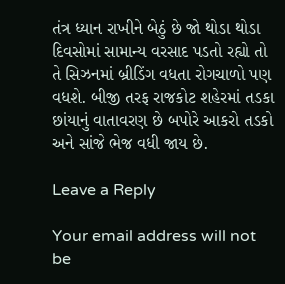તંત્ર ધ્યાન રાખીને બેઠું છે જો થોડા થોડા દિવસોમાં સામાન્ય વરસાદ પડતો રહ્યો તો તે સિઝનમાં બ્રીડિંગ વધતા રોગચાળો પણ વધશે. બીજી તરફ રાજકોટ શહેરમાં તડકા છાંયાનું વાતાવરણ છે બપોરે આકરો તડકો અને સાંજે ભેજ વધી જાય છે.

Leave a Reply

Your email address will not be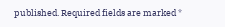published. Required fields are marked *